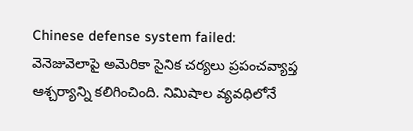Chinese defense system failed: వెనెజువెలాపై అమెరికా సైనిక చర్యలు ప్రపంచవ్యాప్త ఆశ్చర్యాన్ని కలిగించింది. నిమిషాల వ్యవధిలోనే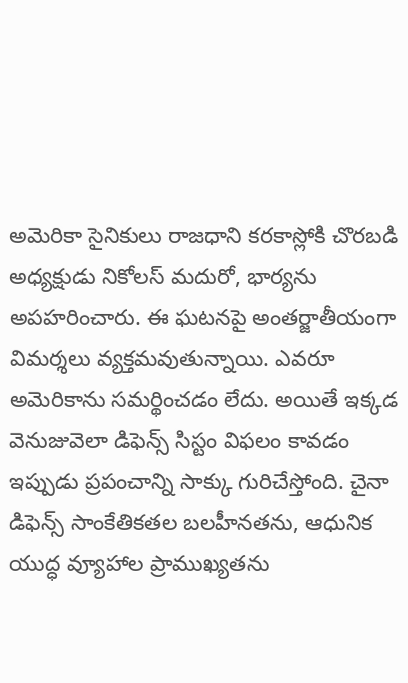అమెరికా సైనికులు రాజధాని కరకాస్లోకి చొరబడి అధ్యక్షుడు నికోలస్ మదురో, భార్యను అపహరించారు. ఈ ఘటనపై అంతర్జాతీయంగా విమర్శలు వ్యక్తమవుతున్నాయి. ఎవరూ అమెరికాను సమర్థించడం లేదు. అయితే ఇక్కడ వెనుజువెలా డిఫెన్స్ సిస్టం విఫలం కావడం ఇప్పుడు ప్రపంచాన్ని సాక్కు గురిచేస్తోంది. చైనా డిఫెన్స్ సాంకేతికతల బలహీనతను, ఆధునిక యుద్ధ వ్యూహాల ప్రాముఖ్యతను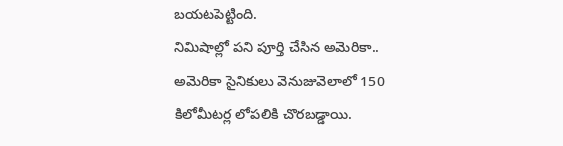బయటపెట్టింది.
నిమిషాల్లో పని పూర్తి చేసిన అమెరికా..
అమెరికా సైనికులు వెనుజువెలాలో 150 కిలోమీటర్ల లోపలికి చొరబడ్డాయి.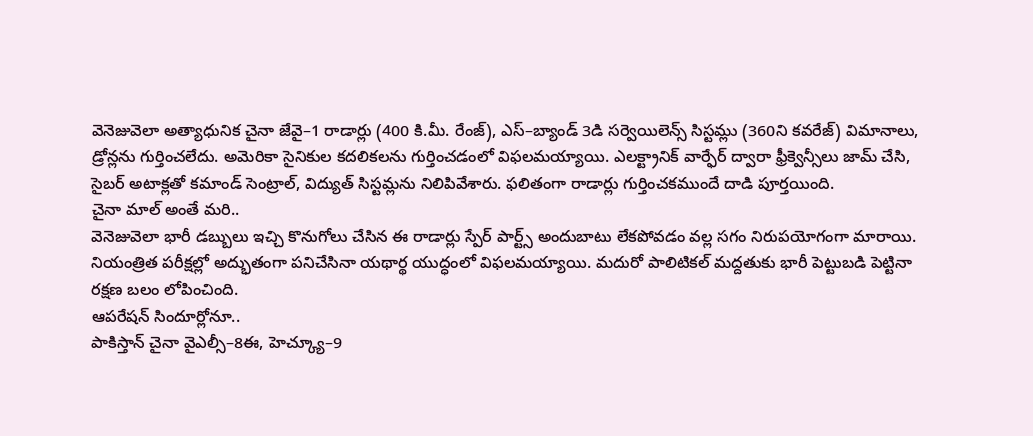వెనెజువెలా అత్యాధునిక చైనా జేవై–1 రాడార్లు (400 కి.మీ. రేంజ్), ఎస్–బ్యాండ్ 3డి సర్వెయిలెన్స్ సిస్టమ్లు (360ని కవరేజ్) విమానాలు, డ్రోన్లను గుర్తించలేదు. అమెరికా సైనికుల కదలికలను గుర్తించడంలో విఫలమయ్యాయి. ఎలక్ట్రానిక్ వార్ఫేర్ ద్వారా ఫ్రీక్వెన్సీలు జామ్ చేసి, సైబర్ అటాక్లతో కమాండ్ సెంట్రాల్, విద్యుత్ సిస్టమ్లను నిలిపివేశారు. ఫలితంగా రాడార్లు గుర్తించకముందే దాడి పూర్తయింది.
చైనా మాల్ అంతే మరి..
వెనెజువెలా భారీ డబ్బులు ఇచ్చి కొనుగోలు చేసిన ఈ రాడార్లు స్పేర్ పార్ట్స్ అందుబాటు లేకపోవడం వల్ల సగం నిరుపయోగంగా మారాయి. నియంత్రిత పరీక్షల్లో అద్భుతంగా పనిచేసినా యథార్థ యుద్ధంలో విఫలమయ్యాయి. మదురో పాలిటికల్ మద్దతుకు భారీ పెట్టుబడి పెట్టినా రక్షణ బలం లోపించింది.
ఆపరేషన్ సిందూర్లోనూ..
పాకిస్తాన్ చైనా వైఎల్సీ–8ఈ, హెచ్క్యూ–9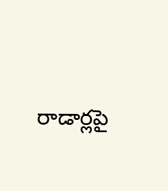రాడార్లపై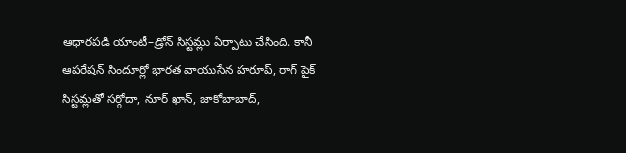ఆధారపడి యాంటీ–డ్రోన్ సిస్టమ్లు ఏర్పాటు చేసింది. కానీ ఆపరేషన్ సిందూర్లో భారత వాయుసేన హరూప్, రాగ్ పైక్ సిస్టమ్లతో సర్గోదా, నూర్ ఖాన్, జాకోబాబాద్,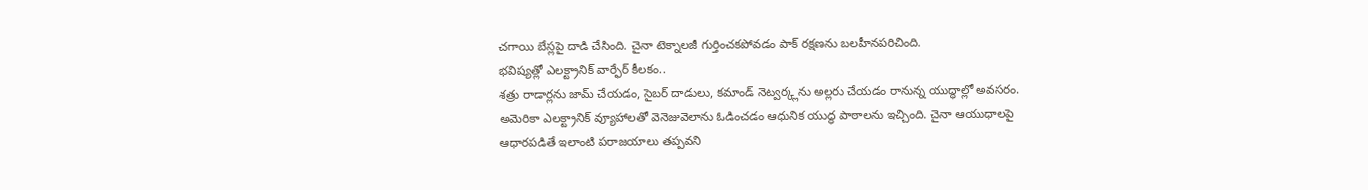చగాయి బేస్లపై దాడి చేసింది. చైనా టెక్నాలజీ గుర్తించకపోవడం పాక్ రక్షణను బలహీనపరిచింది.
భవిష్యత్లో ఎలక్ట్రానిక్ వార్ఫేర్ కీలకం..
శత్రు రాడార్లను జామ్ చేయడం, సైబర్ దాడులు, కమాండ్ నెట్వర్క్లను అల్లరు చేయడం రానున్న యుద్ధాల్లో అవసరం. అమెరికా ఎలక్ట్రానిక్ వ్యూహాలతో వెనెజువెలాను ఓడించడం ఆధునిక యుద్ధ పాఠాలను ఇచ్చింది. చైనా ఆయుధాలపై ఆధారపడితే ఇలాంటి పరాజయాలు తప్పవని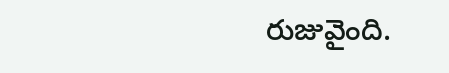రుజువైంది.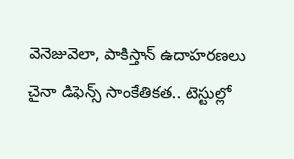వెనెజువెలా, పాకిస్తాన్ ఉదాహరణలు చైనా డిఫెన్స్ సాంకేతికత.. టెస్టుల్లో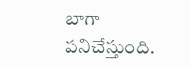బాగా పనిచేస్తుంది.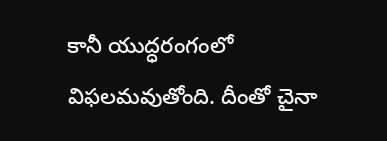కానీ యుద్ధరంగంలో విఫలమవుతోంది. దీంతో చైనా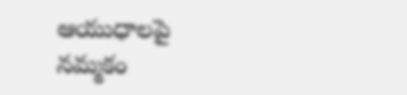ఆయుధాలపై నమ్మకం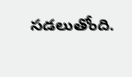సడలుతోంది.